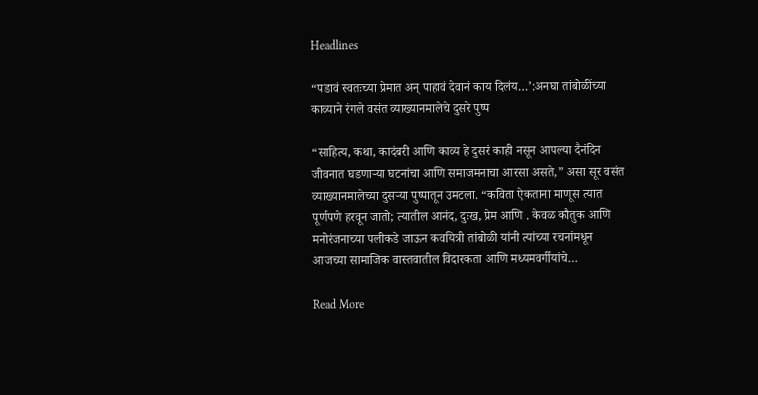Headlines

“पडावं स्वतःच्या प्रेमात अन् पाहावं देवानं काय दिलंय…’:अनघा तांबोळींच्या काव्याने रंगले वसंत व्याख्यानमालेचे दुसरे पुष्प

“साहित्य, कथा, कादंबरी आणि काव्य हे दुसरं काही नसून आपल्या दैनंदिन जीवनात घडणाऱ्या घटनांचा आणि समाजमनाचा आरसा असते,” असा सूर वसंत व्याख्यानमालेच्या दुसऱ्या पुष्पातून उमटला. “कविता ऐकताना माणूस त्यात पूर्णपणे हरवून जातो; त्यातील आनंद, दुःख, प्रेम आणि . केवळ कौतुक आणि मनोरंजनाच्या पलीकडे जाऊन कवयित्री तांबोळी यांनी त्यांच्या रचनांमधून आजच्या सामाजिक वास्तवातील विदारकता आणि मध्यमवर्गीयांचे…

Read More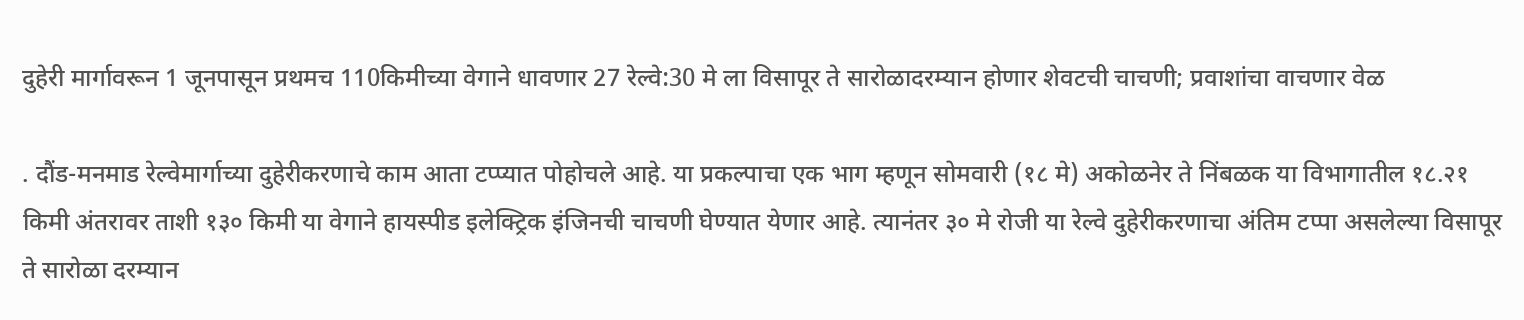दुहेरी मार्गावरून 1 जूनपासून प्रथमच 110किमीच्या वेगाने धावणार 27 रेल्वे:30 मे ला विसापूर ते सारोळादरम्यान होणार शेवटची चाचणी; प्रवाशांचा वाचणार वेळ

. दौंड-मनमाड रेल्वेमार्गाच्या दुहेरीकरणाचे काम आता टप्प्यात पोहोचले आहे. या प्रकल्पाचा एक भाग म्हणून सोमवारी (१८ मे) अकोळनेर ते निंबळक या विभागातील १८.२१ किमी अंतरावर ताशी १३० किमी या वेगाने हायस्पीड इलेक्ट्रिक इंजिनची चाचणी घेण्यात येणार आहे. त्यानंतर ३० मे रोजी या रेल्वे दुहेरीकरणाचा अंतिम टप्पा असलेल्या विसापूर ते सारोळा दरम्यान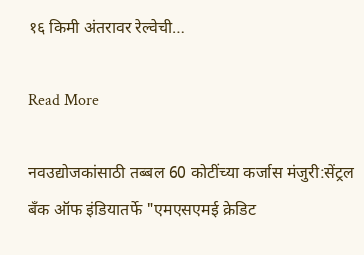१६ किमी अंतरावर रेल्वेची…

Read More

नवउद्योजकांसाठी तब्बल 60 कोटींच्या कर्जास मंजुरी:सेंट्रल बँक ऑफ इंडियातर्फे "एमएसएमई क्रेडिट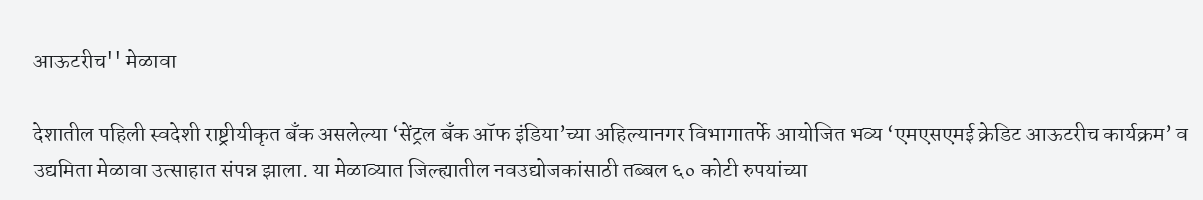आऊटरीच'' मेळावा

देशातील पहिली स्वदेशी राष्ट्रीयीकृत बँक असलेल्या ‘सेंट्रल बँक ऑफ इंडिया’च्या अहिल्यानगर विभागातर्फे आयोजित भव्य ‘एमएसएमई क्रेडिट आऊटरीच कार्यक्रम’ व उद्यमिता मेळावा उत्साहात संपन्न झाला. या मेळाव्यात जिल्ह्यातील नवउद्योजकांसाठी तब्बल ६० कोटी रुपयांच्या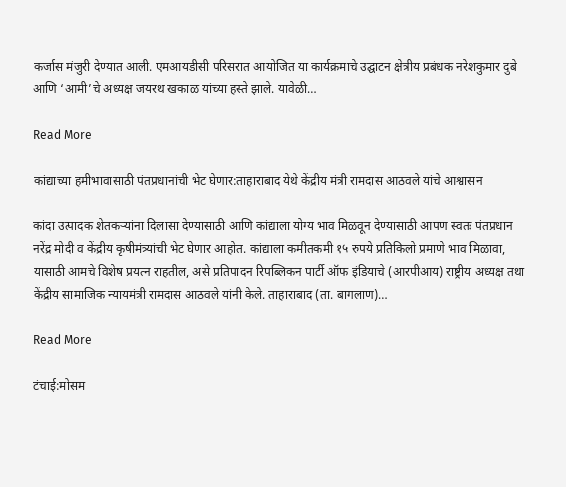कर्जास मंजुरी देण्यात आली. एमआयडीसी परिसरात आयोजित या कार्यक्रमाचे उद्घाटन क्षेत्रीय प्रबंधक नरेशकुमार दुबे आणि ‘आमी’चे अध्यक्ष जयरथ खकाळ यांच्या हस्ते झाले. यावेळी…

Read More

कांद्याच्या हमीभावासाठी पंतप्रधानांची भेट घेणार:ताहाराबाद येथे केंद्रीय मंत्री रामदास आठवले यांचे आश्वासन

कांदा उत्पादक शेतकऱ्यांना दिलासा देण्यासाठी आणि कांद्याला योग्य भाव मिळवून देण्यासाठी आपण स्वतः पंतप्रधान नरेंद्र मोदी व केंद्रीय कृषीमंत्र्यांची भेट घेणार आहोत. कांद्याला कमीतकमी १५ रुपये प्रतिकिलो प्रमाणे भाव मिळावा, यासाठी आमचे विशेष प्रयत्न राहतील, असे प्रतिपादन रिपब्लिकन पार्टी ऑफ इंडियाचे (आरपीआय) राष्ट्रीय अध्यक्ष तथा केंद्रीय सामाजिक न्यायमंत्री रामदास आठवले यांनी केले. ताहाराबाद (ता. बागलाण)…

Read More

टंचाई:मोसम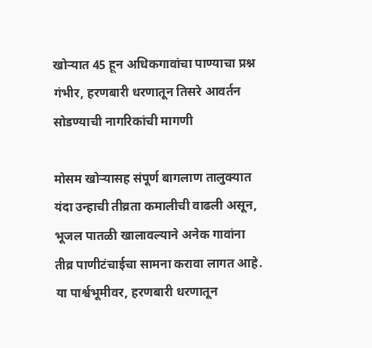खोऱ्यात 45 हून अधिकगावांचा पाण्याचा प्रश्न गंभीर, हरणबारी धरणातून तिसरे आवर्तन सोडण्याची नागरिकांची मागणी

मोसम खोऱ्यासह संपूर्ण बागलाण तालुक्यात यंदा उन्हाची तीव्रता कमालीची वाढली असून, भूजल पातळी खालावल्याने अनेक गावांना तीव्र पाणीटंचाईचा सामना करावा लागत आहे. या पार्श्वभूमीवर, हरणबारी धरणातून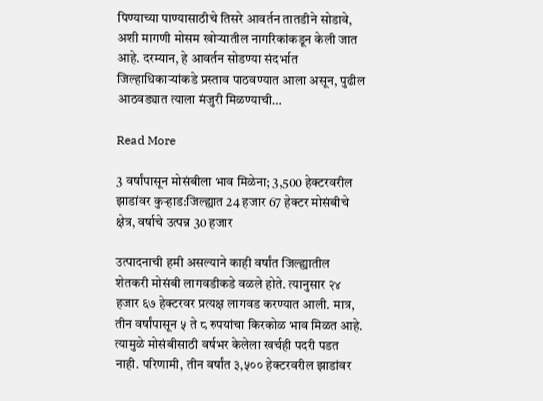पिण्याच्या पाण्यासाठीचे तिसरे आवर्तन तातडीने सोडावे, अशी मागणी मोसम खोऱ्यातील नागरिकांकडून केली जात आहे. दरम्यान, हे आवर्तन सोडण्या संदर्भात जिल्हाधिकाऱ्यांकडे प्रस्ताव पाठवण्यात आला असून, पुढील आठवड्यात त्याला मंजुरी मिळण्याची…

Read More

3 वर्षांपासून मोसंबीला भाव मिळेना; 3,500 हेक्टरवरील झाडांवर कुऱ्हाड:जिल्ह्यात 24 हजार 67 हेक्टर मोसंबीचे क्षेत्र, वर्षाचे उत्पन्न 30 हजार

उत्पादनाची हमी असल्याने काही वर्षांत जिल्ह्यातील शेतकरी मोसंबी लागवडीकडे वळले होते. त्यानुसार २४ हजार ६७ हेक्टरवर प्रत्यक्ष लागवड करण्यात आली. मात्र, तीन वर्षांपासून ५ ते ८ रुपयांचा किरकोळ भाव मिळत आहे. त्यामुळे मोसंबीसाठी वर्षभर केलेला खर्चही पदरी पडत नाही. परिणामी, तीन वर्षांत ३,५०० हेक्टरवरील झाडांवर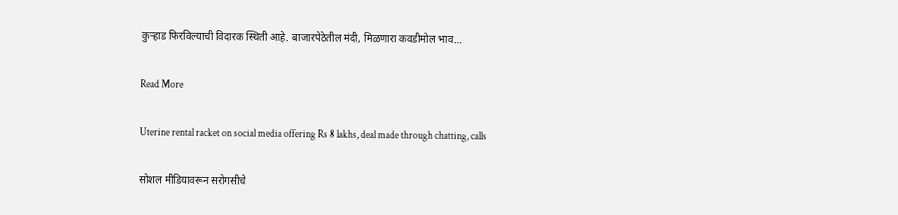कुऱ्हाड फिरविल्याची विदारक स्थिती आहे. बाजारपेठेतील मंदी, मिळणारा कवडीमोल भाव…

Read More

Uterine rental racket on social media offering Rs 8 lakhs, deal made through chatting, calls

सोशल मीडियावरून सरोगसीचे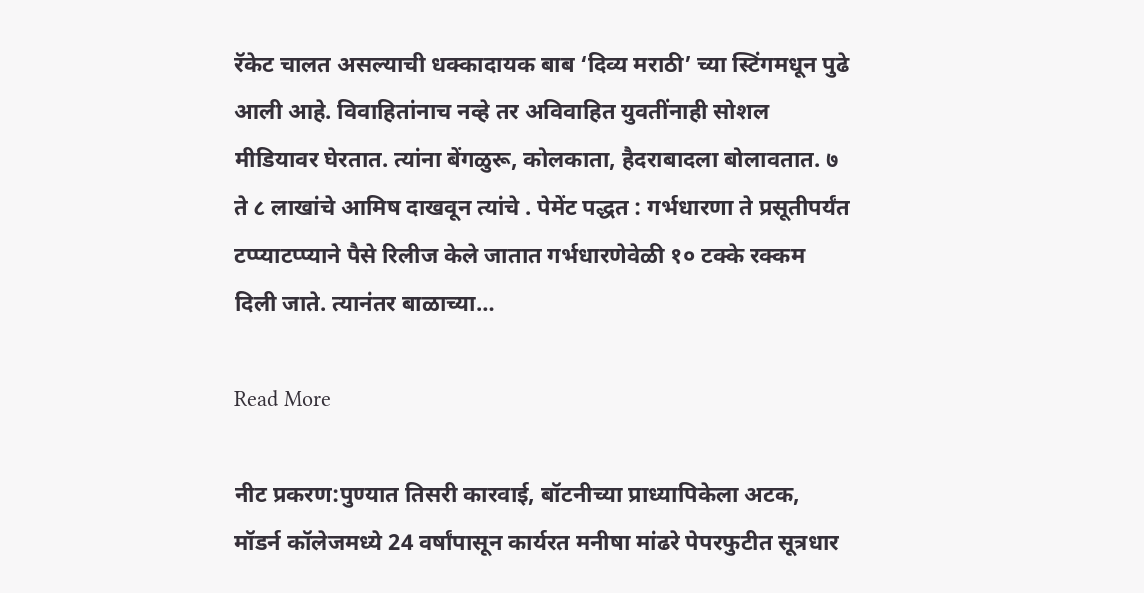रॅकेट चालत असल्याची धक्कादायक बाब ‘दिव्य मराठी’ च्या स्टिंगमधून पुढे आली आहे. विवाहितांनाच नव्हे तर अविवाहित युवतींनाही सोशल मीडियावर घेरतात. त्यांना बेंगळुरू, कोलकाता, हैदराबादला बोलावतात. ७ ते ८ लाखांचे आमिष दाखवून त्यांचे . पेमेंट पद्धत : गर्भधारणा ते प्रसूतीपर्यंत टप्प्याटप्प्याने पैसे रिलीज केले जातात गर्भधारणेवेळी १० टक्के रक्कम दिली जाते. त्यानंतर बाळाच्या…

Read More

नीट प्रकरण:पुण्यात तिसरी कारवाई, बॉटनीच्या प्राध्यापिकेला अटक, मॉडर्न कॉलेजमध्ये 24 वर्षांपासून कार्यरत मनीषा मांढरे पेपरफुटीत सूत्रधार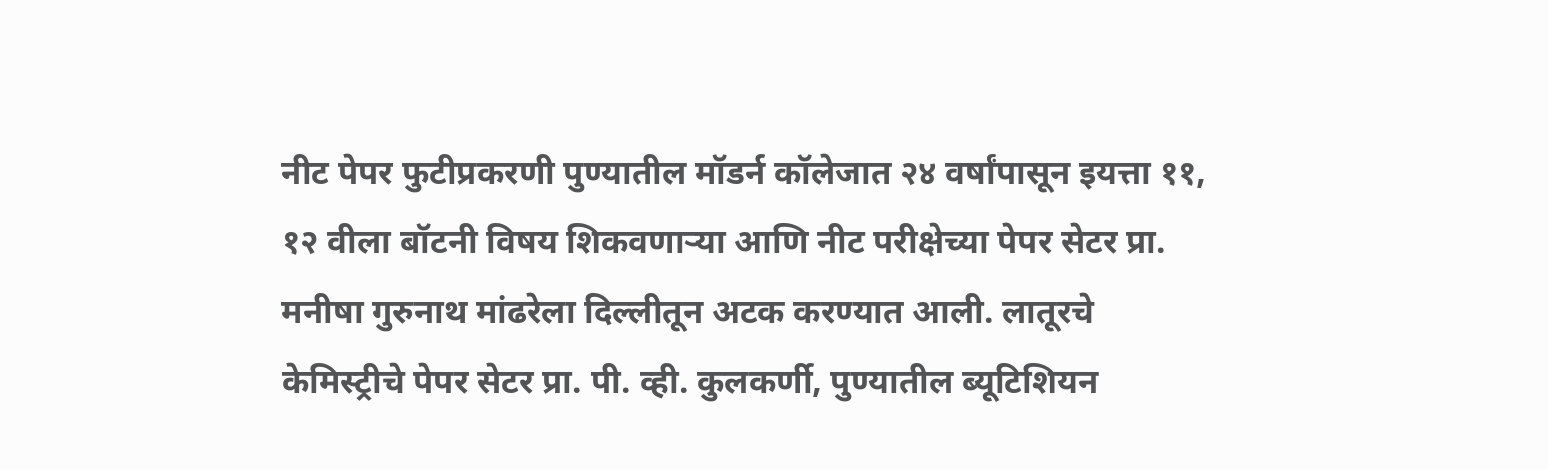नीट पेपर फुटीप्रकरणी पुण्यातील मॉडर्न कॉलेजात २४ वर्षांपासून इयत्ता ११, १२ वीला बॉटनी विषय शिकवणाऱ्या आणि नीट परीक्षेच्या पेपर सेटर प्रा. मनीषा गुरुनाथ मांढरेला दिल्लीतून अटक करण्यात आली. लातूरचे केमिस्ट्रीचे पेपर सेटर प्रा. पी. व्ही. कुलकर्णी, पुण्यातील ब्यूटिशियन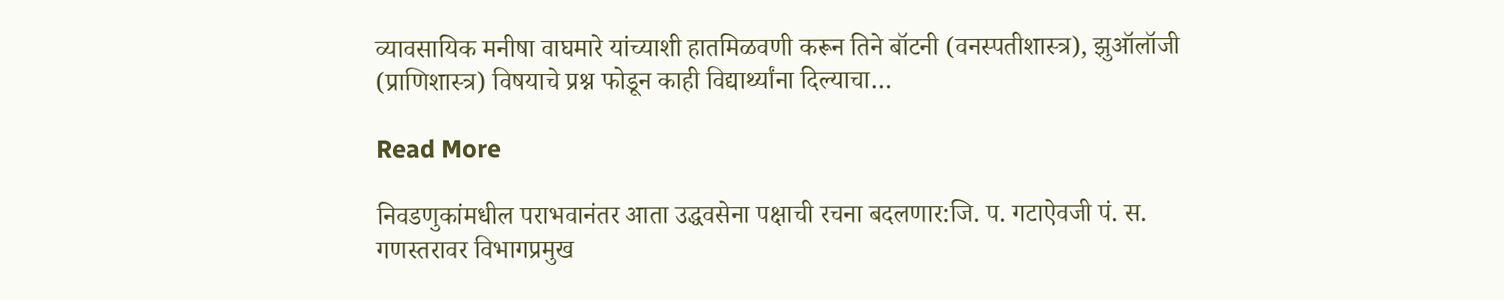व्यावसायिक मनीषा वाघमारे यांच्याशी हातमिळवणी करून तिने बॉटनी (वनस्पतीशास्त्र), झुऑलॉजी (प्राणिशास्त्र) विषयाचे प्रश्न फोडून काही विद्यार्थ्यांना दिल्याचा…

Read More

निवडणुकांमधील पराभवानंतर आता उद्धवसेना पक्षाची रचना बदलणार:जि. प. गटाऐवजी पं. स. गणस्तरावर विभागप्रमुख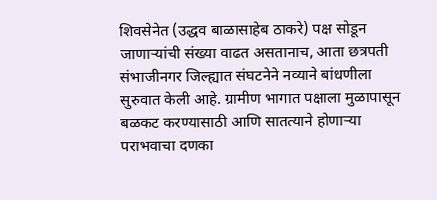शिवसेनेत (उद्धव बाळासाहेब ठाकरे) पक्ष सोडून जाणाऱ्यांची संख्या वाढत असतानाच, आता छत्रपती संभाजीनगर जिल्ह्यात संघटनेने नव्याने बांधणीला सुरुवात केली आहे. ग्रामीण भागात पक्षाला मुळापासून बळकट करण्यासाठी आणि सातत्याने होणाऱ्या पराभवाचा दणका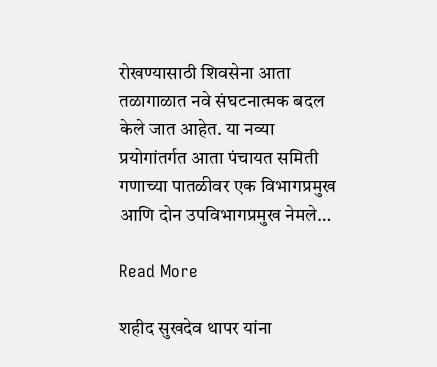रोखण्यासाठी शिवसेना आता तळागाळात नवे संघटनात्मक बदल केले जात आहेत. या नव्या प्रयोगांतर्गत आता पंचायत समिती गणाच्या पातळीवर एक विभागप्रमुख आणि दोन उपविभागप्रमुख नेमले…

Read More

शहीद सुखदेव थापर यांना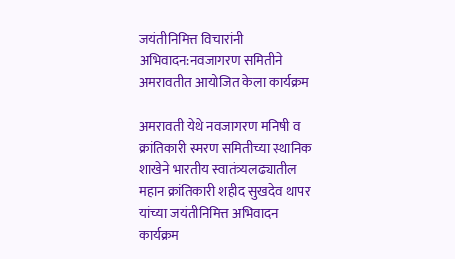जयंतीनिमित्त विचारांनी अभिवादन:नवजागरण समितीने अमरावतीत आयोजित केला कार्यक्रम

अमरावती येथे नवजागरण मनिषी व क्रांतिकारी स्मरण समितीच्या स्थानिक शाखेने भारतीय स्वातंत्र्यलढ्यातील महान क्रांतिकारी शहीद सुखदेव थापर यांच्या जयंतीनिमित्त अभिवादन कार्यक्रम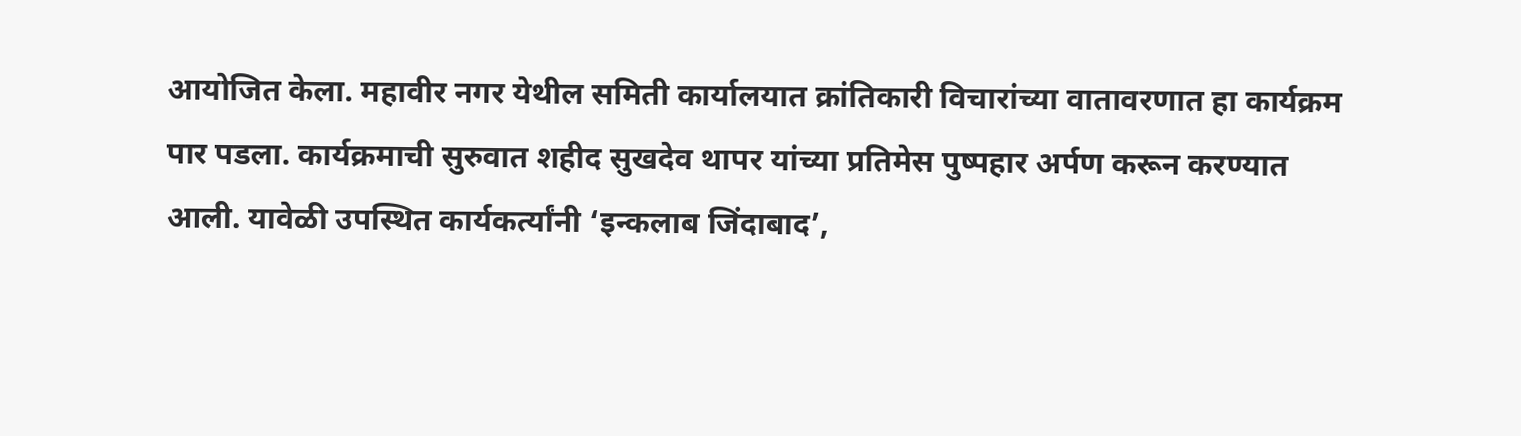आयोजित केला. महावीर नगर येथील समिती कार्यालयात क्रांतिकारी विचारांच्या वातावरणात हा कार्यक्रम पार पडला. कार्यक्रमाची सुरुवात शहीद सुखदेव थापर यांच्या प्रतिमेस पुष्पहार अर्पण करून करण्यात आली. यावेळी उपस्थित कार्यकर्त्यांनी ‘इन्कलाब जिंदाबाद’,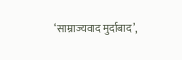‘साम्राज्यवाद मुर्दाबाद’,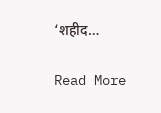‘शहीद…

Read More